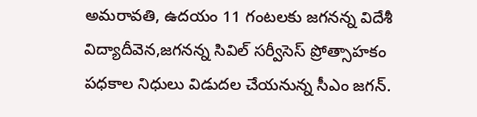అమరావతి, ఉదయం 11 గంటలకు జగనన్న విదేశీ విద్యాదీవెన,జగనన్న సివిల్ సర్వీసెస్ ప్రోత్సాహకం పధకాల నిధులు విడుదల చేయనున్న సీఎం జగన్.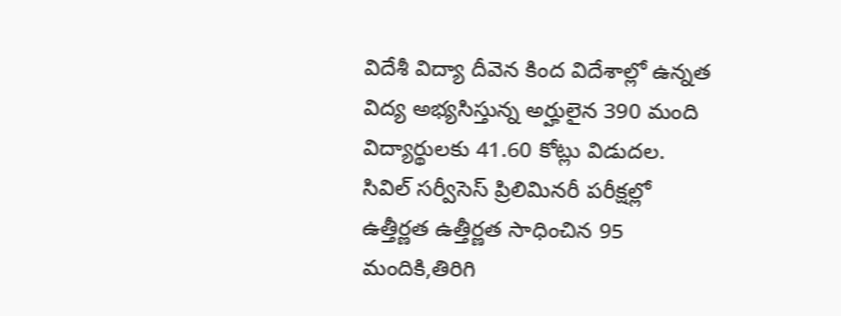విదేశీ విద్యా దీవెన కింద విదేశాల్లో ఉన్నత విద్య అభ్యసిస్తున్న అర్హులైన 390 మంది విద్యార్థులకు 41.60 కోట్లు విడుదల. సివిల్ సర్వీసెస్ ప్రిలిమినరీ పరీక్షల్లో ఉత్తీర్ణత ఉత్తీర్ణత సాధించిన 95 మందికి,తిరిగి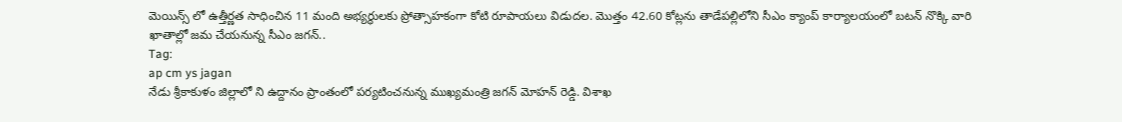మెయిన్స్ లో ఉత్తీర్ణత సాధించిన 11 మంది అభ్యర్థులకు ప్రోత్సాహకంగా కోటి రూపాయలు విడుదల. మొత్తం 42.60 కోట్లను తాడేపల్లిలోని సీఎం క్యాంప్ కార్యాలయంలో బటన్ నొక్కి వారి ఖాతాల్లో జమ చేయనున్న సీఎం జగన్..
Tag:
ap cm ys jagan
నేడు శ్రీకాకుళం జిల్లాలో ని ఉద్దానం ప్రాంతంలో పర్యటించనున్న ముఖ్యమంత్రి జగన్ మోహన్ రెడ్డి. విశాఖ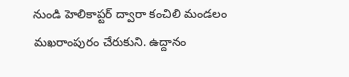నుండి హెలికాప్టర్ ద్వారా కంచిలి మండలం మఖరాంపురం చేరుకుని. ఉద్దానం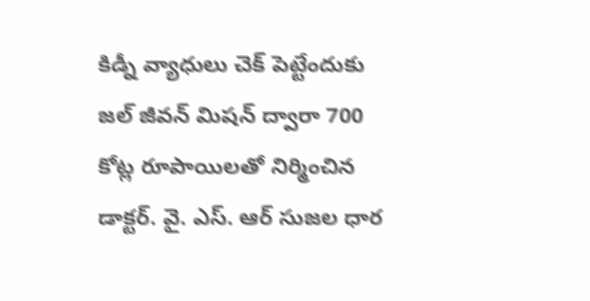కిడ్నీ వ్యాధులు చెక్ పెట్టేందుకు జల్ జీవన్ మిషన్ ద్వారా 700 కోట్ల రూపాయిలతో నిర్మించిన డాక్టర్. వై. ఎస్. ఆర్ సుజల ధార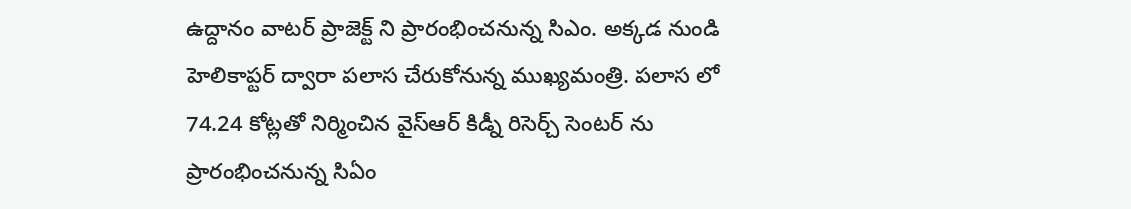ఉద్దానం వాటర్ ప్రాజెక్ట్ ని ప్రారంభించనున్న సిఎం. అక్కడ నుండి హెలికాప్టర్ ద్వారా పలాస చేరుకోనున్న ముఖ్యమంత్రి. పలాస లో 74.24 కోట్లతో నిర్మించిన వైస్ఆర్ కిడ్నీ రిసెర్చ్ సెంటర్ ను ప్రారంభించనున్న సిఏం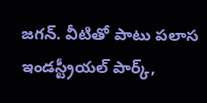జగన్. వీటితో పాటు పలాస ఇండస్ట్రీయల్ పార్క్,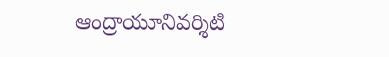ఆంద్రాయూనివర్శిటి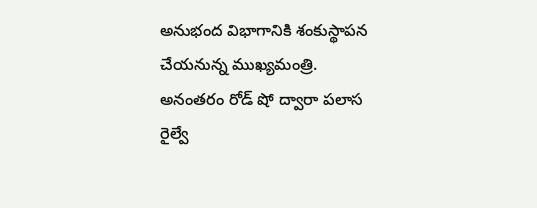అనుభంద విభాగానికి శంకుస్థాపన చేయనున్న ముఖ్యమంత్రి. అనంతరం రోడ్ షో ద్వారా పలాస రైల్వే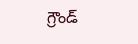గ్రౌండ్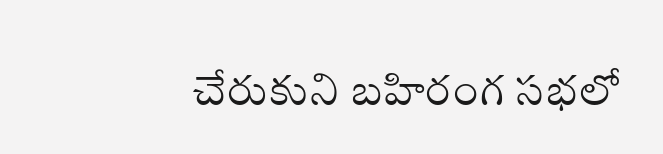చేరుకుని బహిరంగ సభలో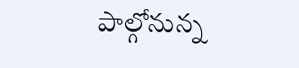పాల్గోనున్న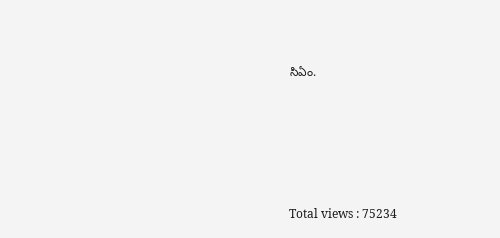సిఏం.






Total views : 75234